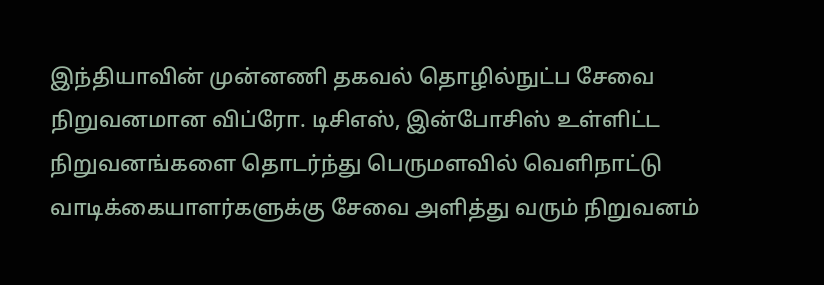இந்தியாவின் முன்னணி தகவல் தொழில்நுட்ப சேவை நிறுவனமான விப்ரோ. டிசிஎஸ், இன்போசிஸ் உள்ளிட்ட நிறுவனங்களை தொடர்ந்து பெருமளவில் வெளிநாட்டு வாடிக்கையாளர்களுக்கு சேவை அளித்து வரும் நிறுவனம்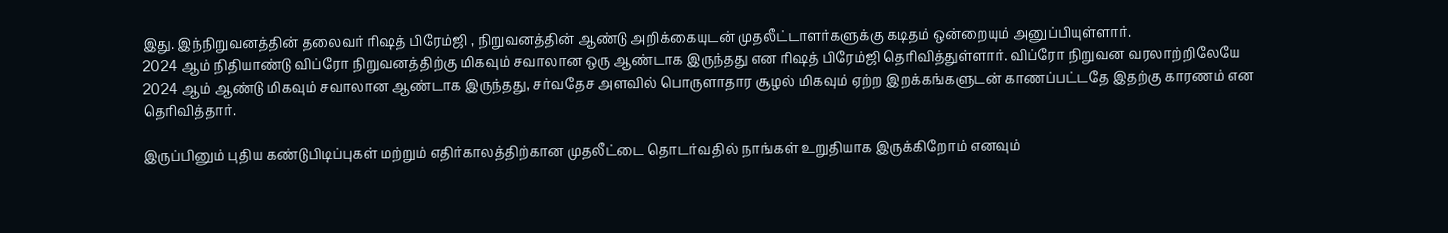இது. இந்நிறுவனத்தின் தலைவர் ரிஷத் பிரேம்ஜி , நிறுவனத்தின் ஆண்டு அறிக்கையுடன் முதலீட்டாளர்களுக்கு கடிதம் ஒன்றையும் அனுப்பியுள்ளார்.
2024 ஆம் நிதியாண்டு விப்ரோ நிறுவனத்திற்கு மிகவும் சவாலான ஒரு ஆண்டாக இருந்தது என ரிஷத் பிரேம்ஜி தெரிவித்துள்ளார். விப்ரோ நிறுவன வரலாற்றிலேயே 2024 ஆம் ஆண்டு மிகவும் சவாலான ஆண்டாக இருந்தது, சர்வதேச அளவில் பொருளாதார சூழல் மிகவும் ஏற்ற இறக்கங்களுடன் காணப்பட்டதே இதற்கு காரணம் என தெரிவித்தார்.

இருப்பினும் புதிய கண்டுபிடிப்புகள் மற்றும் எதிர்காலத்திற்கான முதலீட்டை தொடர்வதில் நாங்கள் உறுதியாக இருக்கிறோம் எனவும்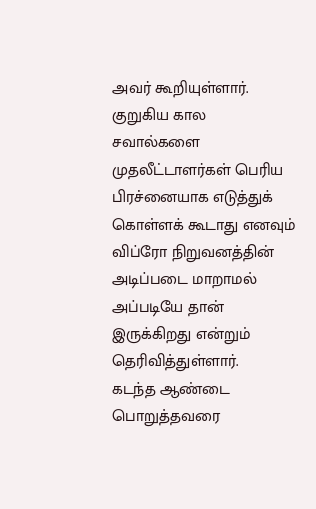அவர் கூறியுள்ளார். குறுகிய கால சவால்களை முதலீட்டாளர்கள் பெரிய பிரச்னையாக எடுத்துக் கொள்ளக் கூடாது எனவும் விப்ரோ நிறுவனத்தின் அடிப்படை மாறாமல் அப்படியே தான் இருக்கிறது என்றும் தெரிவித்துள்ளார்.
கடந்த ஆண்டை பொறுத்தவரை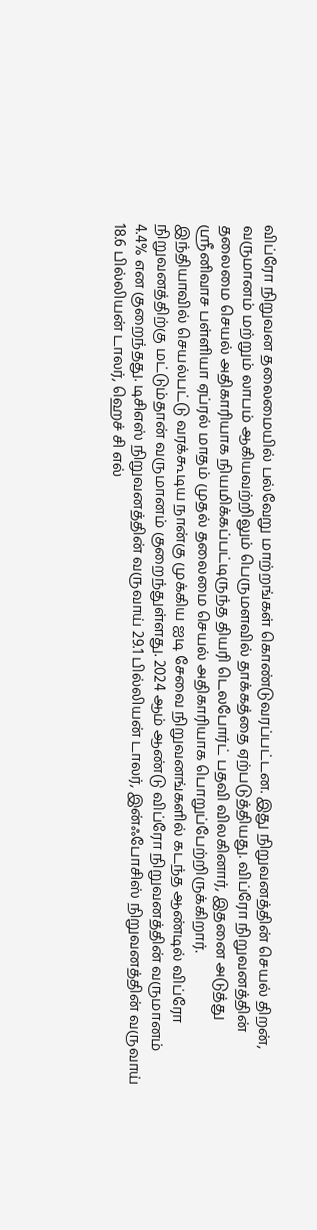விப்ரோ நிறுவன தலைமையில் பல்வேறு மாற்றங்கள் கொண்டுவரப்பட்டன. இது நிறுவனத்தின் செயல் திறன், வருமானம் மற்றும் லாபம் ஆகியவற்றிலும் பெருமளவில் தாக்கத்தை ஏற்படுத்தியது. விப்ரோ நிறுவனத்தின் தலைமை செயல் அதிகாரியாக நியமிக்கப்பட்டிருந்த தியரி டெலபோர்ட் பதவி விலகினார், இதனை அடுத்து ஸ்ரீனிவாச பள்ளியா ஏப்ரல் மாதம் முதல் தலைமை செயல் அதிகாரியாக பொறுப்பேற்றிருக்கிறார்.
இந்தியாவில் செயல்பட்டு வரக்கூடிய நான்கு முக்கிய ஐடி சேவை நிறுவனங்களில் கடந்த ஆண்டில் விப்ரோ நிறுவனத்திற்கு மட்டும்தான் வருமானம் குறைந்துள்ளது. 2024 ஆம் ஆண்டு விப்ரோ நிறுவனத்தின் வருமானம் 4.4% என குறைந்தது. டிசிஎஸ் நிறுவனத்தின் வருவாய் 29.1 பில்லியன் டாலர், இன்ஃபோசிஸ் நிறுவனத்தின் வருவாய் 18.6 பில்லியன் டாலர், ஹெச் சி எல்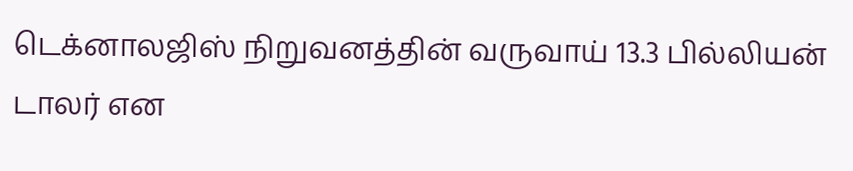டெக்னாலஜிஸ் நிறுவனத்தின் வருவாய் 13.3 பில்லியன் டாலர் என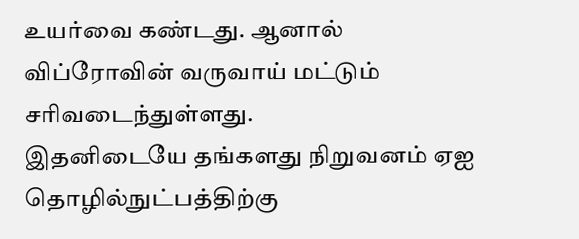உயர்வை கண்டது. ஆனால் விப்ரோவின் வருவாய் மட்டும் சரிவடைந்துள்ளது.
இதனிடையே தங்களது நிறுவனம் ஏஐ தொழில்நுட்பத்திற்கு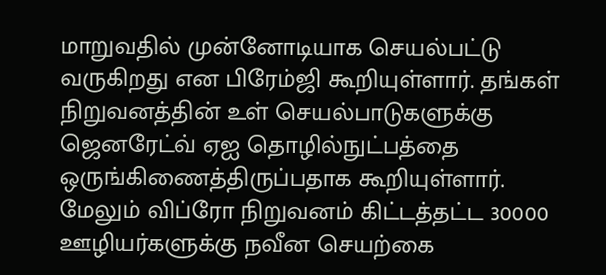மாறுவதில் முன்னோடியாக செயல்பட்டு வருகிறது என பிரேம்ஜி கூறியுள்ளார். தங்கள் நிறுவனத்தின் உள் செயல்பாடுகளுக்கு ஜெனரேட்வ் ஏஐ தொழில்நுட்பத்தை ஒருங்கிணைத்திருப்பதாக கூறியுள்ளார்.
மேலும் விப்ரோ நிறுவனம் கிட்டத்தட்ட 30000 ஊழியர்களுக்கு நவீன செயற்கை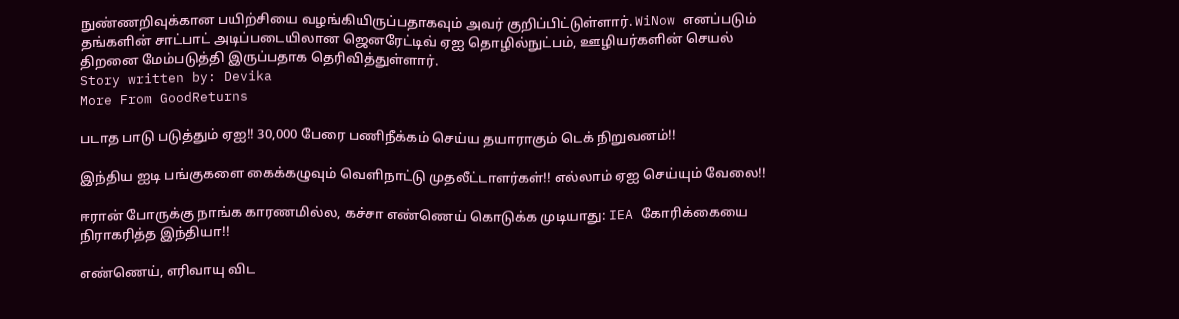நுண்ணறிவுக்கான பயிற்சியை வழங்கியிருப்பதாகவும் அவர் குறிப்பிட்டுள்ளார். WiNow எனப்படும் தங்களின் சாட்பாட் அடிப்படையிலான ஜெனரேட்டிவ் ஏஐ தொழில்நுட்பம், ஊழியர்களின் செயல் திறனை மேம்படுத்தி இருப்பதாக தெரிவித்துள்ளார்.
Story written by: Devika
More From GoodReturns

படாத பாடு படுத்தும் ஏஐ!! 30,000 பேரை பணிநீக்கம் செய்ய தயாராகும் டெக் நிறுவனம்!!

இந்திய ஐடி பங்குகளை கைக்கழுவும் வெளிநாட்டு முதலீட்டாளர்கள்!! எல்லாம் ஏஐ செய்யும் வேலை!!

ஈரான் போருக்கு நாங்க காரணமில்ல, கச்சா எண்ணெய் கொடுக்க முடியாது: IEA கோரிக்கையை நிராகரித்த இந்தியா!!

எண்ணெய், எரிவாயு விட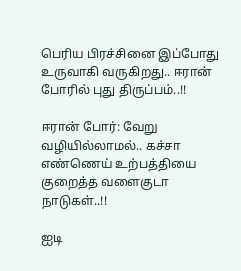பெரிய பிரச்சினை இப்போது உருவாகி வருகிறது.. ஈரான் போரில் புது திருப்பம்..!!

ஈரான் போர்: வேறு வழியில்லாமல்.. கச்சா எண்ணெய் உற்பத்தியை குறைத்த வளைகுடா நாடுகள்..!!

ஐடி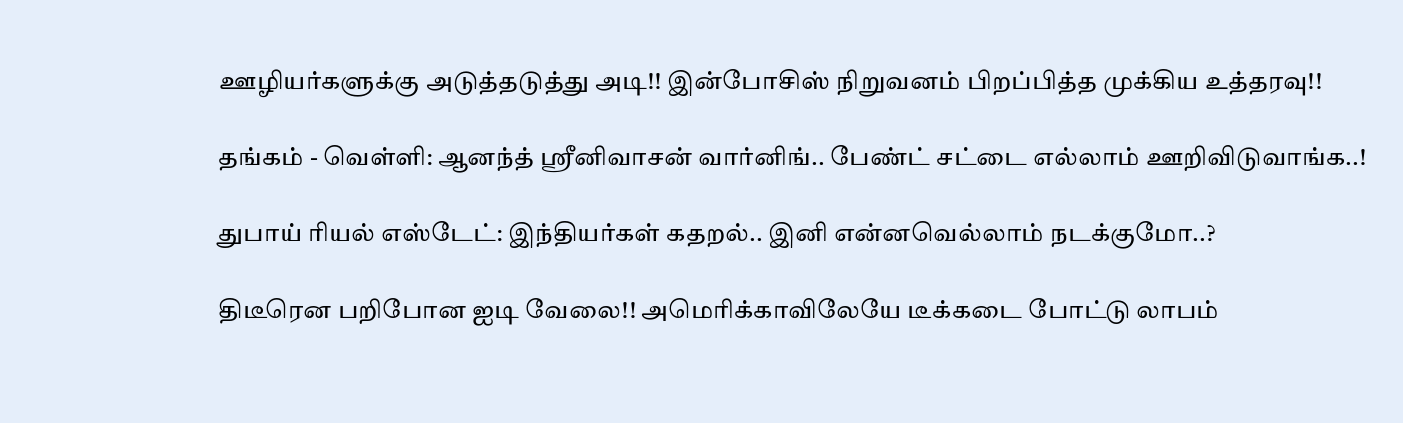ஊழியர்களுக்கு அடுத்தடுத்து அடி!! இன்போசிஸ் நிறுவனம் பிறப்பித்த முக்கிய உத்தரவு!!

தங்கம் - வெள்ளி: ஆனந்த் ஸ்ரீனிவாசன் வார்னிங்.. பேண்ட் சட்டை எல்லாம் ஊறிவிடுவாங்க..!

துபாய் ரியல் எஸ்டேட்: இந்தியர்கள் கதறல்.. இனி என்னவெல்லாம் நடக்குமோ..?

திடீரென பறிபோன ஐடி வேலை!! அமெரிக்காவிலேயே டீக்கடை போட்டு லாபம்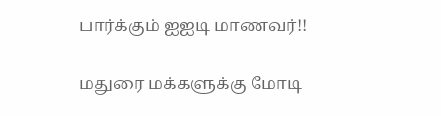பார்க்கும் ஐஐடி மாணவர்!!

மதுரை மக்களுக்கு மோடி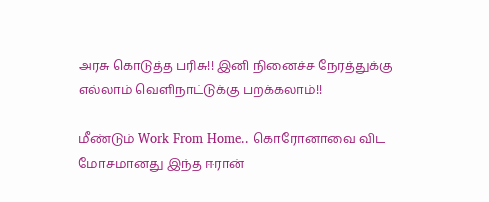அரசு கொடுத்த பரிசு!! இனி நினைச்ச நேரத்துக்கு எல்லாம் வெளிநாட்டுக்கு பறக்கலாம்!!

மீண்டும் Work From Home.. கொரோனாவை விட மோசமானது இந்த ஈரான்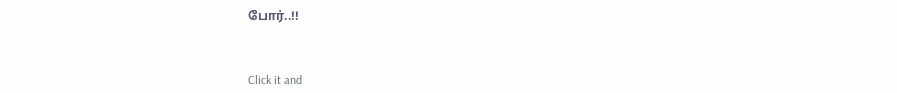போர்..!!



Click it and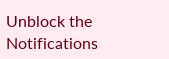Unblock the Notifications